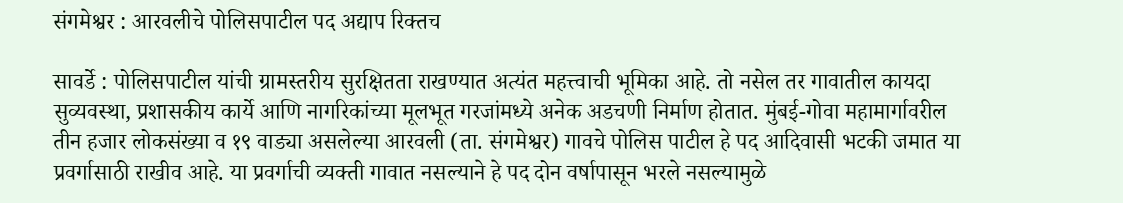संगमेश्वर : आरवलीचे पोलिसपाटील पद अद्याप रिक्तच

सावर्डे : पोलिसपाटील यांची ग्रामस्तरीय सुरक्षितता राखण्यात अत्यंत महत्त्वाची भूमिका आहे. तो नसेल तर गावातील कायदा सुव्यवस्था, प्रशासकीय कार्ये आणि नागरिकांच्या मूलभूत गरजांमध्ये अनेक अडचणी निर्माण होतात. मुंबई-गोवा महामार्गावरील तीन हजार लोकसंख्या व १९ वाड्या असलेल्या आरवली (ता. संगमेश्वर) गावचे पोलिस पाटील हे पद आदिवासी भटकी जमात या प्रवर्गासाठी राखीव आहे. या प्रवर्गाची व्यक्ती गावात नसल्याने हे पद दोन वर्षापासून भरले नसल्यामुळे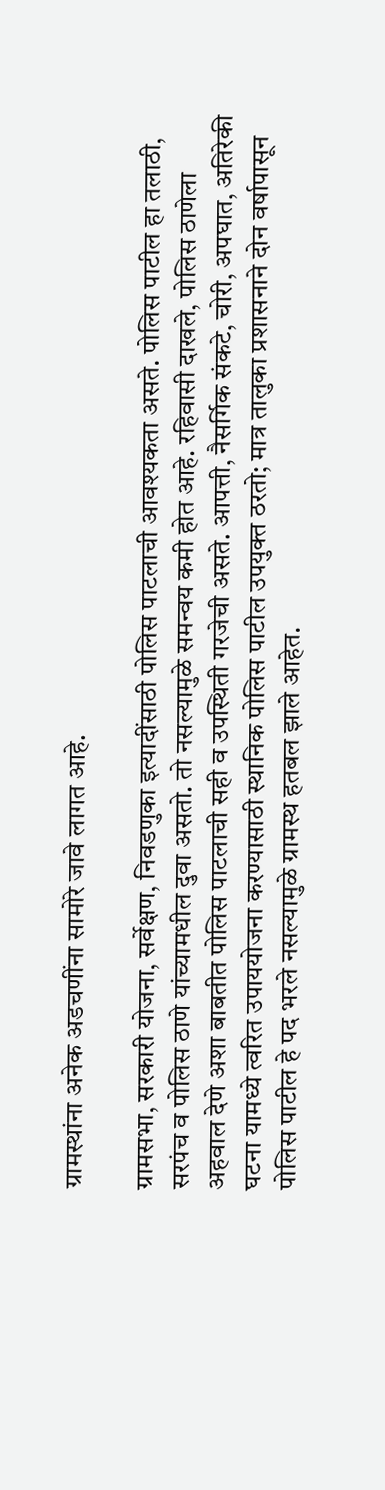ग्रामस्थांना अनेक अडचणींना सामोरे जावे लागत आहे.

ग्रामसभा, सरकारी योजना, सर्वेक्षण, निवडणुका इत्यादींसाठी पोलिस पाटलाची आवश्यकता असते. पोलिस पाटील हा तलाठी, सरपंच व पोलिस ठाणे यांच्यामधील दुवा असतो. तो नसल्यामुळे समन्वय कमी होत आहे. रहिवासी दाखले, पोलिस ठाणेला अहवाल देणे अशा बाबतीत पोलिस पाटलाची सही व उपस्थिती गरजेची असते. आपत्ती, नैसर्गिक संकटे, चोरी, अपघात, अतिरेकी घटना यामध्ये त्वरित उपाययोजना करण्यासाठी स्थानिक पोलिस पाटील उपयुक्त ठरतो; मात्र तालुका प्रशासनाने दोन वर्षापासून पोलिस पाटील हे पद भरले नसल्यामुळे ग्रामस्थ हतबल झाले आहेत.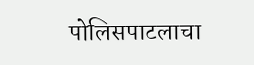पोलिसपाटलाचा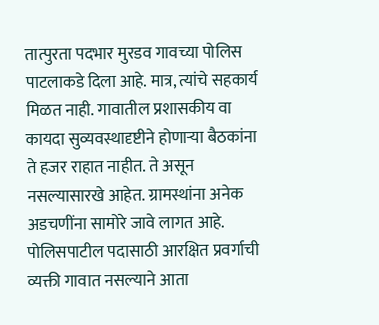तात्पुरता पदभार मुरडव गावच्या पोलिस पाटलाकडे दिला आहे. मात्र, त्यांचे सहकार्य मिळत नाही. गावातील प्रशासकीय वा कायदा सुव्यवस्थादृष्टीने होणाऱ्या बैठकांना ते हजर राहात नाहीत. ते असून नसल्यासारखे आहेत. ग्रामस्थांना अनेक अडचणींना सामोरे जावे लागत आहे. पोलिसपाटील पदासाठी आरक्षित प्रवर्गाची व्यक्ती गावात नसल्याने आता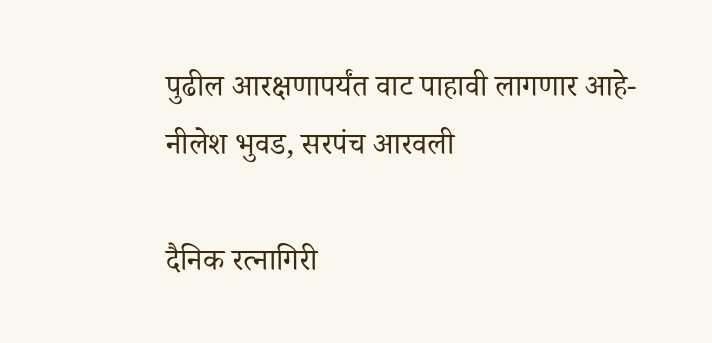पुढील आरक्षणापर्यंत वाट पाहावी लागणार आहे- नीलेश भुवड, सरपंच आरवली

दैनिक रत्नागिरी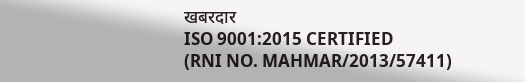खबरदार
ISO 9001:2015 CERTIFIED
(RNI NO. MAHMAR/2013/57411)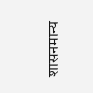शासनमान्य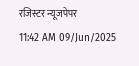रजिस्टर न्यूजपेपर
11:42 AM 09/Jun/2025